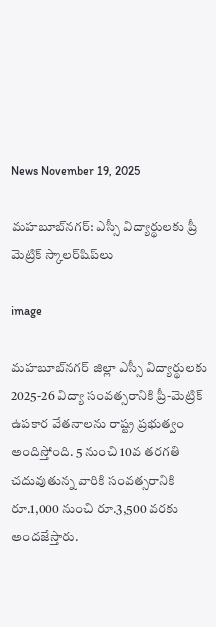News November 19, 2025

మహబూబ్‌నగర్: ఎస్సీ విద్యార్థులకు ప్రీ మెట్రిక్ స్కాలర్‌షిప్‌లు

image

మహబూబ్‌నగర్ జిల్లా ఎస్సీ విద్యార్థులకు 2025-26 విద్యా సంవత్సరానికి ప్రీ-మెట్రిక్ ఉపకార వేతనాలను రాష్ట్ర ప్రభుత్వం అందిస్తోంది. 5 నుంచి 10వ తరగతి చదువుతున్న వారికి సంవత్సరానికి రూ.1,000 నుంచి రూ.3,500 వరకు అందజేస్తారు.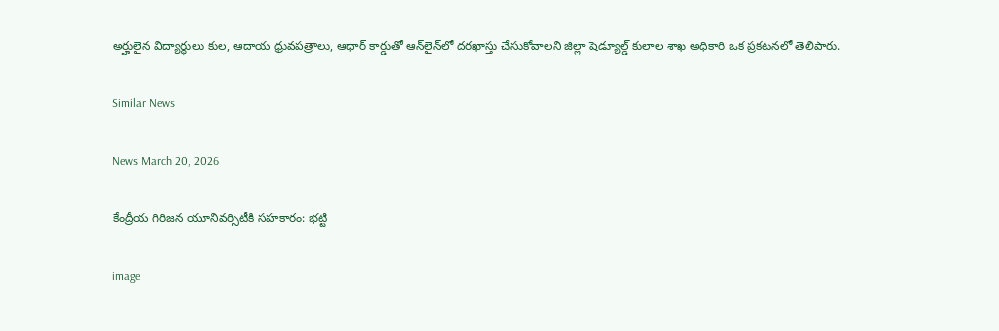అర్హులైన విద్యార్థులు కుల, ఆదాయ ధ్రువపత్రాలు, ఆధార్‌ కార్డుతో ఆన్‌లైన్‌లో దరఖాస్తు చేసుకోవాలని జిల్లా షెడ్యూల్డ్ కులాల శాఖ అధికారి ఒక ప్రకటనలో తెలిపారు.

Similar News

News March 20, 2026

కేంద్రీయ గిరిజన యూనివర్సిటీకి సహకారం: భట్టి

image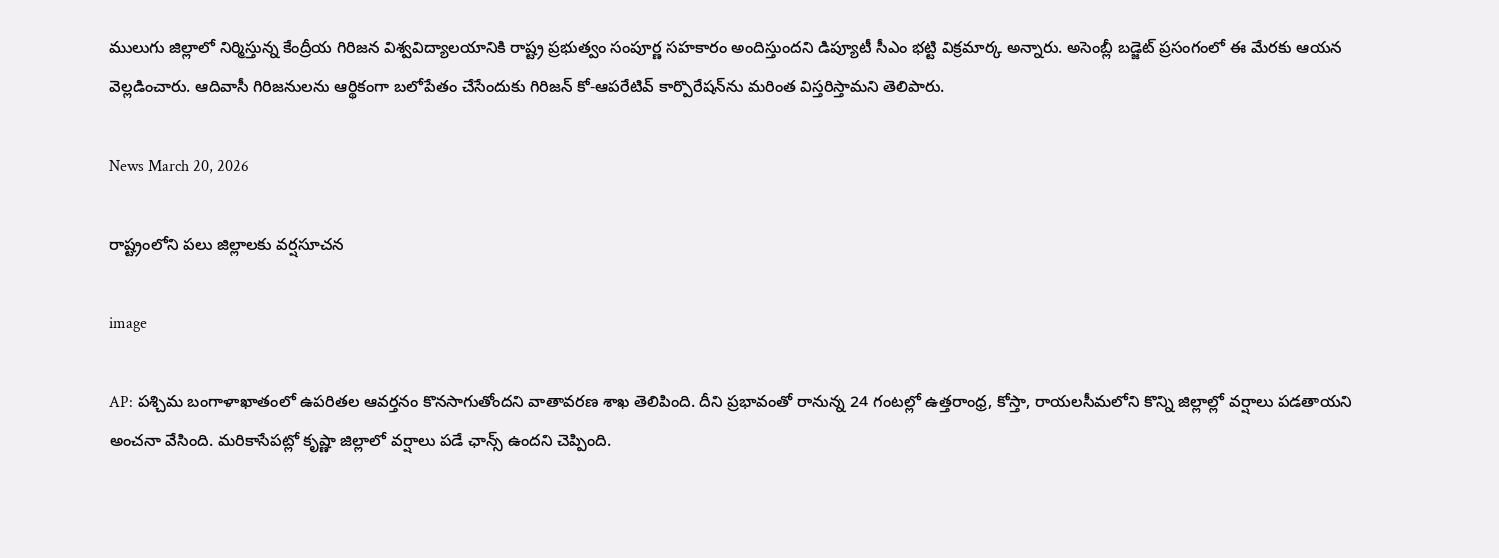ములుగు జిల్లాలో నిర్మిస్తున్న కేంద్రీయ గిరిజన విశ్వవిద్యాలయానికి రాష్ట్ర ప్రభుత్వం సంపూర్ణ సహకారం అందిస్తుందని డిప్యూటీ సీఎం భట్టి విక్రమార్క అన్నారు. అసెంబ్లీ బడ్జెట్ ప్రసంగంలో ఈ మేరకు ఆయన వెల్లడించారు. ఆదివాసీ గిరిజనులను ఆర్థికంగా బలోపేతం చేసేందుకు గిరిజన్ కో-ఆపరేటివ్ కార్పొరేషన్‌ను మరింత విస్తరిస్తామని తెలిపారు.

News March 20, 2026

రాష్ట్రంలోని పలు జిల్లాలకు వర్షసూచన

image

AP: పశ్చిమ బంగాళాఖాతంలో ఉపరితల ఆవర్తనం కొనసాగుతోందని వాతావరణ శాఖ తెలిపింది. దీని ప్రభావంతో రానున్న 24 గంటల్లో ఉత్తరాంధ్ర, కోస్తా, రాయలసీమలోని కొన్ని జిల్లాల్లో వర్షాలు పడతాయని అంచనా వేసింది. మరికాసేపట్లో కృష్ణా జిల్లాలో వర్షాలు పడే ఛాన్స్ ఉందని చెప్పింది.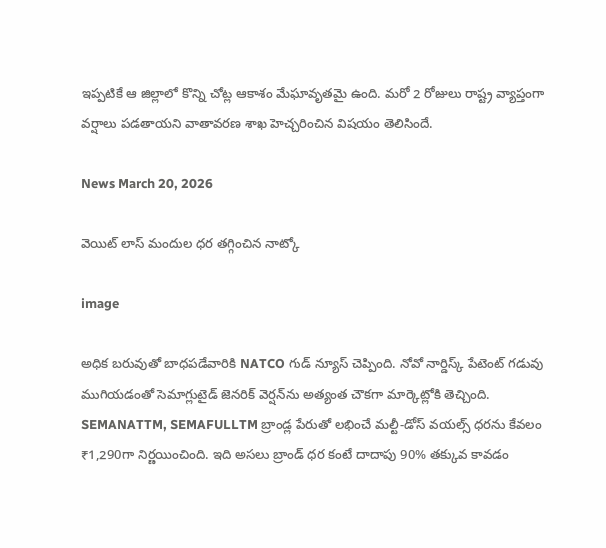ఇప్పటికే ఆ జిల్లాలో కొన్ని చోట్ల ఆకాశం మేఘావృతమై ఉంది. మరో 2 రోజులు రాష్ట్ర వ్యాప్తంగా వర్షాలు పడతాయని వాతావరణ శాఖ హెచ్చరించిన విషయం తెలిసిందే.

News March 20, 2026

వెయిట్ లాస్ మందుల ధర తగ్గించిన నాట్కో

image

అధిక బరువుతో బాధపడేవారికి NATCO గుడ్ న్యూస్ చెప్పింది. నోవో నార్డిస్క్ పేటెంట్ గడువు ముగియడంతో సెమాగ్లుటైడ్ జెనరిక్ వెర్షన్‌ను అత్యంత చౌకగా మార్కెట్లోకి తెచ్చింది. SEMANATTM, SEMAFULLTM బ్రాండ్ల పేరుతో లభించే మల్టీ-డోస్ వయల్స్ ధరను కేవలం ₹1,290గా నిర్ణయించింది. ఇది అసలు బ్రాండ్ ధర కంటే దాదాపు 90% తక్కువ కావడం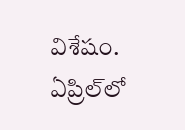విశేషం. ఏప్రిల్‌లో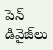పెన్ డివైజ్‌లు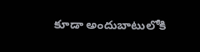కూడా అందుబాటులోకి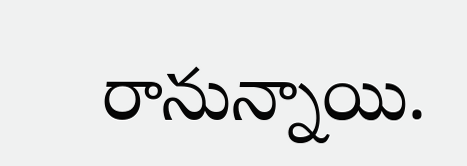రానున్నాయి.